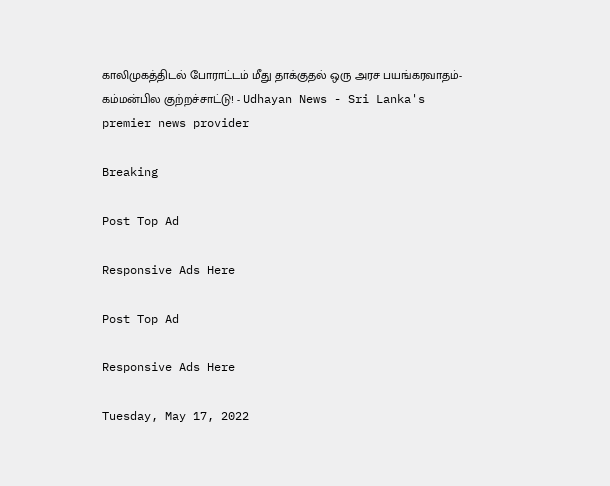காலிமுகத்திடல் போராட்டம் மீது தாக்குதல் ஒரு அரச பயங்கரவாதம்- கம்மன்பில குற்றச்சாட்டு! - Udhayan News - Sri Lanka's premier news provider

Breaking

Post Top Ad

Responsive Ads Here

Post Top Ad

Responsive Ads Here

Tuesday, May 17, 2022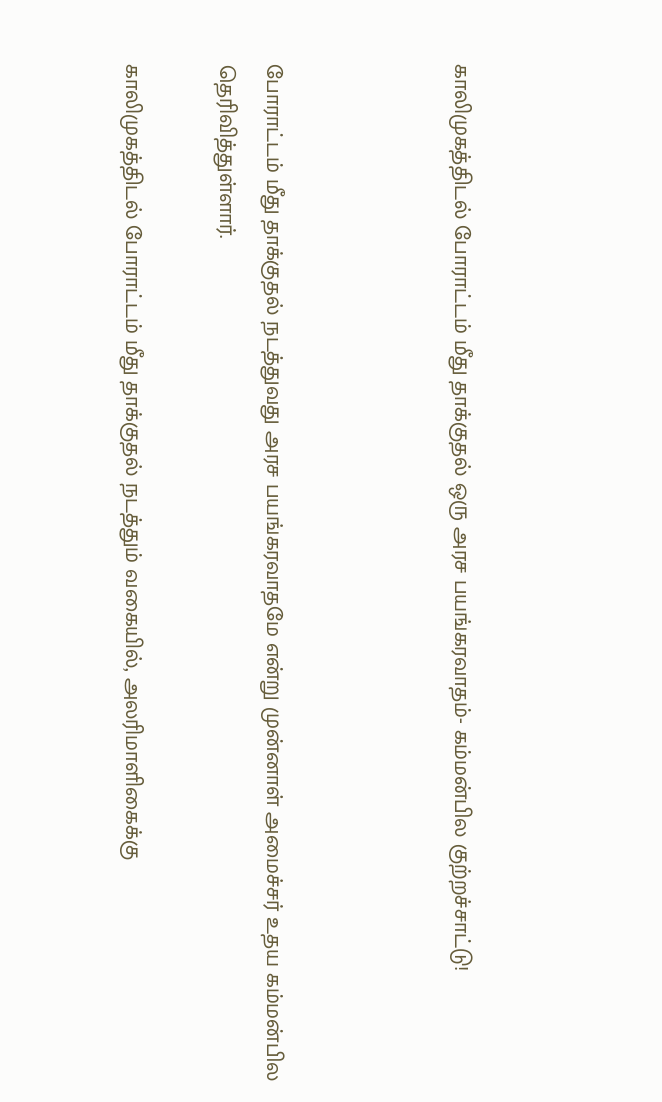காலிமுகத்திடல் போராட்டம் மீது தாக்குதல் ஒரு அரச பயங்கரவாதம்- கம்மன்பில குற்றச்சாட்டு!



போராட்டம் மீது தாக்குதல் நடத்துவது அரச பயங்கரவாதமே என்று முன்னாள் அமைச்சர் உதய கம்மன்பில தெரிவித்துள்ளார்.

காலிமுகத்திடல் போராட்டம் மீது தாக்குதல் நடத்தும் வகையில், அலரிமாளிகைக்கு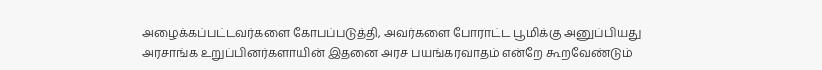அழைக்கப்பட்டவர்களை கோபப்படுத்தி, அவர்களை போராட்ட பூமிக்கு அனுப்பியது அரசாங்க உறுப்பினர்களாயின் இதனை அரச பயங்கரவாதம் என்றே கூறவேண்டும்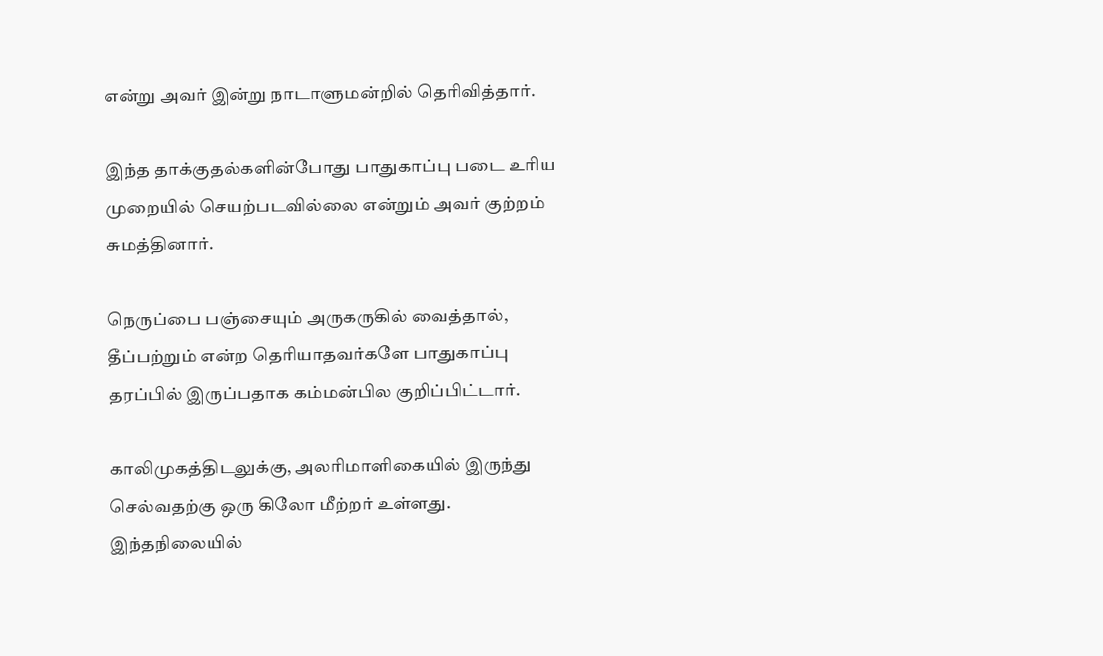என்று அவர் இன்று நாடாளுமன்றில் தெரிவித்தார்.

இந்த தாக்குதல்களின்போது பாதுகாப்பு படை உரிய முறையில் செயற்படவில்லை என்றும் அவர் குற்றம் சுமத்தினார்.

நெருப்பை பஞ்சையும் அருகருகில் வைத்தால், தீப்பற்றும் என்ற தெரியாதவர்களே பாதுகாப்பு தரப்பில் இருப்பதாக கம்மன்பில குறிப்பிட்டார்.

காலிமுகத்திடலுக்கு, அலரிமாளிகையில் இருந்து செல்வதற்கு ஒரு கிலோ மீற்றர் உள்ளது. இந்தநிலையில்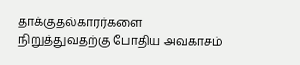தாக்குதல்காரர்களை நிறுத்துவதற்கு போதிய அவகாசம்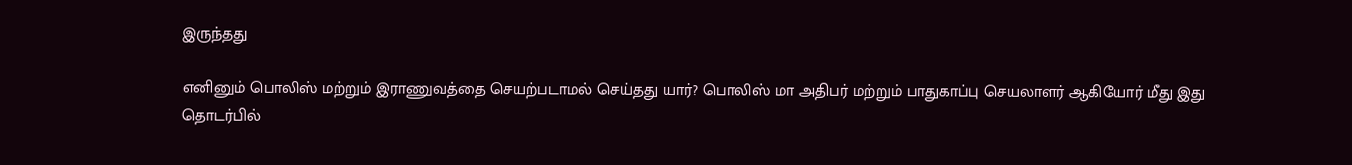இருந்தது

எனினும் பொலிஸ் மற்றும் இராணுவத்தை செயற்படாமல் செய்தது யார்? பொலிஸ் மா அதிபர் மற்றும் பாதுகாப்பு செயலாளர் ஆகியோர் மீது இது தொடர்பில்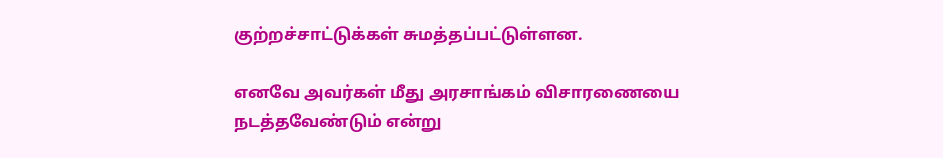குற்றச்சாட்டுக்கள் சுமத்தப்பட்டுள்ளன.

எனவே அவர்கள் மீது அரசாங்கம் விசாரணையை நடத்தவேண்டும் என்று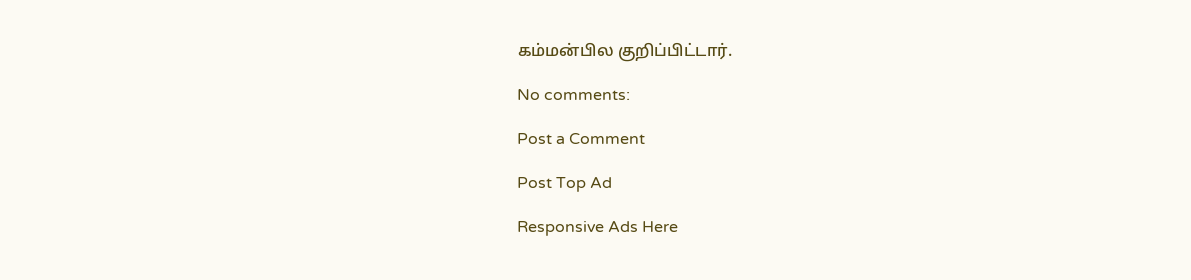கம்மன்பில குறிப்பிட்டார்.

No comments:

Post a Comment

Post Top Ad

Responsive Ads Here